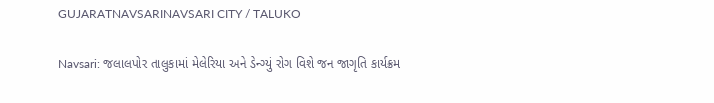GUJARATNAVSARINAVSARI CITY / TALUKO

Navsari: જલાલપોર તાલુકામાં મેલેરિયા અને ડેન્ગ્યું રોગ વિશે જન જાગૃતિ કાર્યક્રમ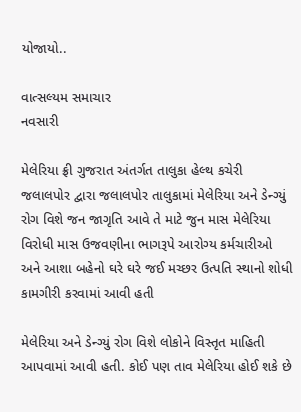યોજાયો..

વાત્સલ્યમ સમાચાર
નવસારી

મેલેરિયા ફ્રી ગુજરાત અંતર્ગત તાલુકા હેલ્થ કચેરી જલાલપોર દ્વારા જલાલપોર તાલુકામાં મેલેરિયા અને ડેન્ગ્યું રોગ વિશે જન જાગૃતિ આવે તે માટે જુન માસ મેલેરિયા વિરોધી માસ ઉજવણીના ભાગરૂપે આરોગ્ય કર્મચારીઓ અને આશા બહેનો ઘરે ઘરે જઈ મચ્છર ઉત્પતિ સ્થાનો શોધી કામગીરી કરવામાં આવી હતી

મેલેરિયા અને ડેન્ગ્યું રોગ વિશે લોકોને વિસ્તૃત માહિતી આપવામાં આવી હતી. કોઈ પણ તાવ મેલેરિયા હોઈ શકે છે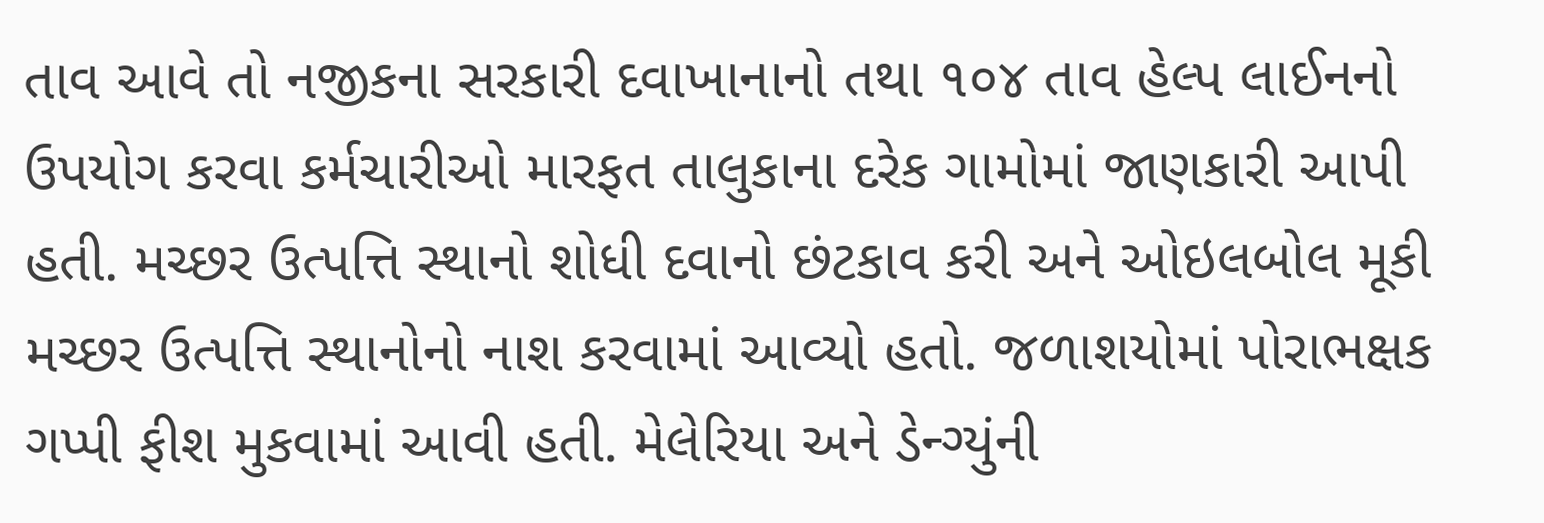તાવ આવે તો નજીકના સરકારી દવાખાનાનો તથા ૧૦૪ તાવ હેલ્પ લાઈનનો ઉપયોગ કરવા કર્મચારીઓ મારફત તાલુકાના દરેક ગામોમાં જાણકારી આપી હતી. મચ્છર ઉત્પત્તિ સ્થાનો શોધી દવાનો છંટકાવ કરી અને ઓઇલબોલ મૂકી મચ્છર ઉત્પત્તિ સ્થાનોનો નાશ કરવામાં આવ્યો હતો. જળાશયોમાં પોરાભક્ષક ગપ્પી ફીશ મુકવામાં આવી હતી. મેલેરિયા અને ડેન્ગ્યુંની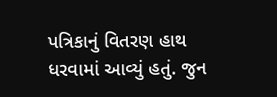પત્રિકાનું વિતરણ હાથ ધરવામાં આવ્યું હતું. જુન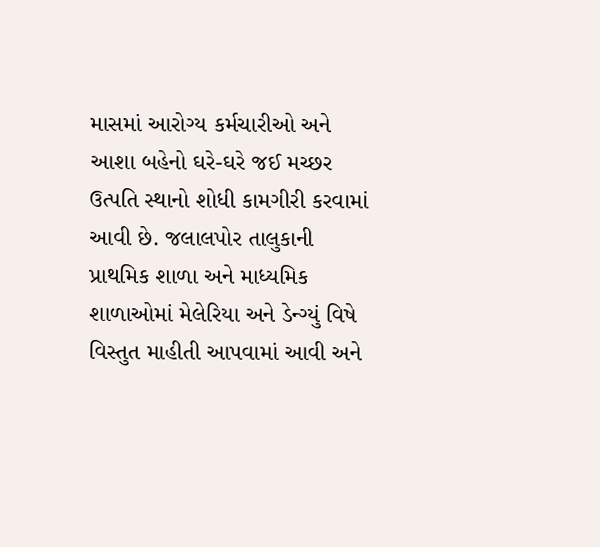માસમાં આરોગ્ય કર્મચારીઓ અને આશા બહેનો ઘરે-ઘરે જઈ મચ્છર ઉત્પતિ સ્થાનો શોધી કામગીરી કરવામાં આવી છે. જલાલપોર તાલુકાની પ્રાથમિક શાળા અને માધ્યમિક શાળાઓમાં મેલેરિયા અને ડેન્ગ્યું વિષે વિસ્તુત માહીતી આપવામાં આવી અને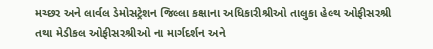મચ્છર અને લાર્વલ ડેમોસટ્રેશન જિલ્લા કક્ષાના અધિકારીશ્રીઓ તાલુકા હેલ્થ ઓફીસરશ્રી તથા મેડીકલ ઓફીસરશ્રીઓ ના માર્ગદર્શન અને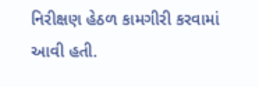નિરીક્ષણ હેઠળ કામગીરી કરવામાં આવી હતી.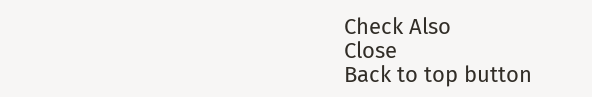Check Also
Close
Back to top button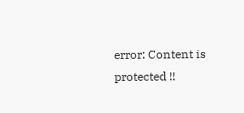error: Content is protected !!